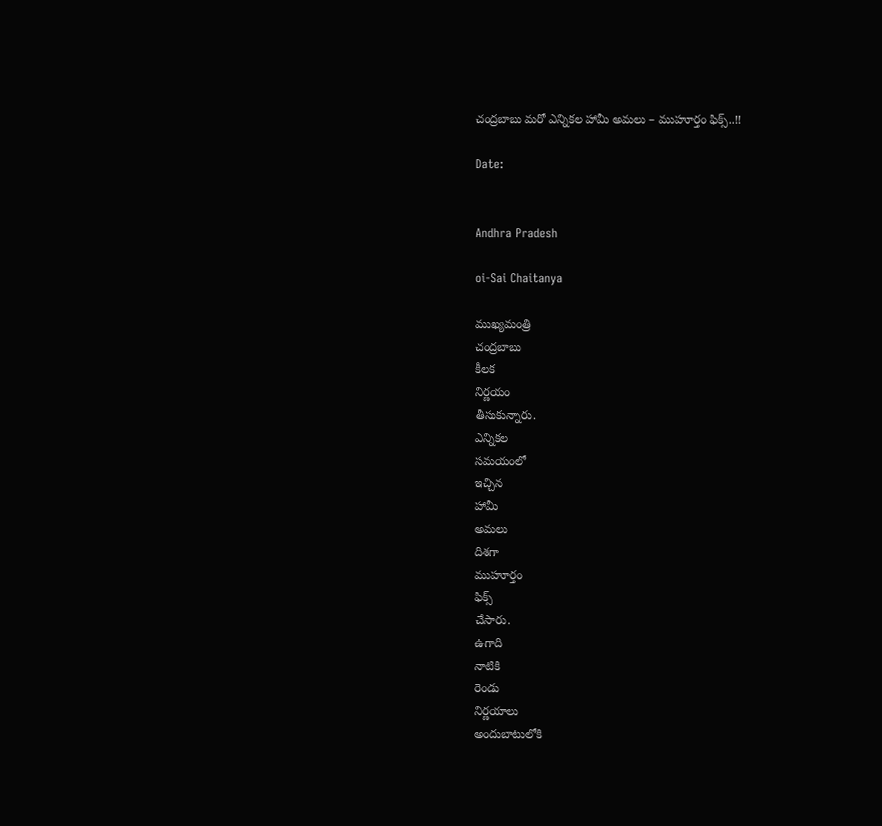చంద్రబాబు మరో ఎన్నికల హామీ అమలు – ముహూర్తం ఫిక్స్..!!

Date:


Andhra Pradesh

oi-Sai Chaitanya

ముఖ్యమంత్రి
చంద్రబాబు
కీలక
నిర్ణయం
తీసుకున్నారు.
ఎన్నికల
సమయంలో
ఇచ్చిన
హామీ
అమలు
దిశగా
ముహూర్తం
ఫిక్స్
చేసారు.
ఉగాది
నాటికి
రెండు
నిర్ణయాలు
అందుబాటులోకి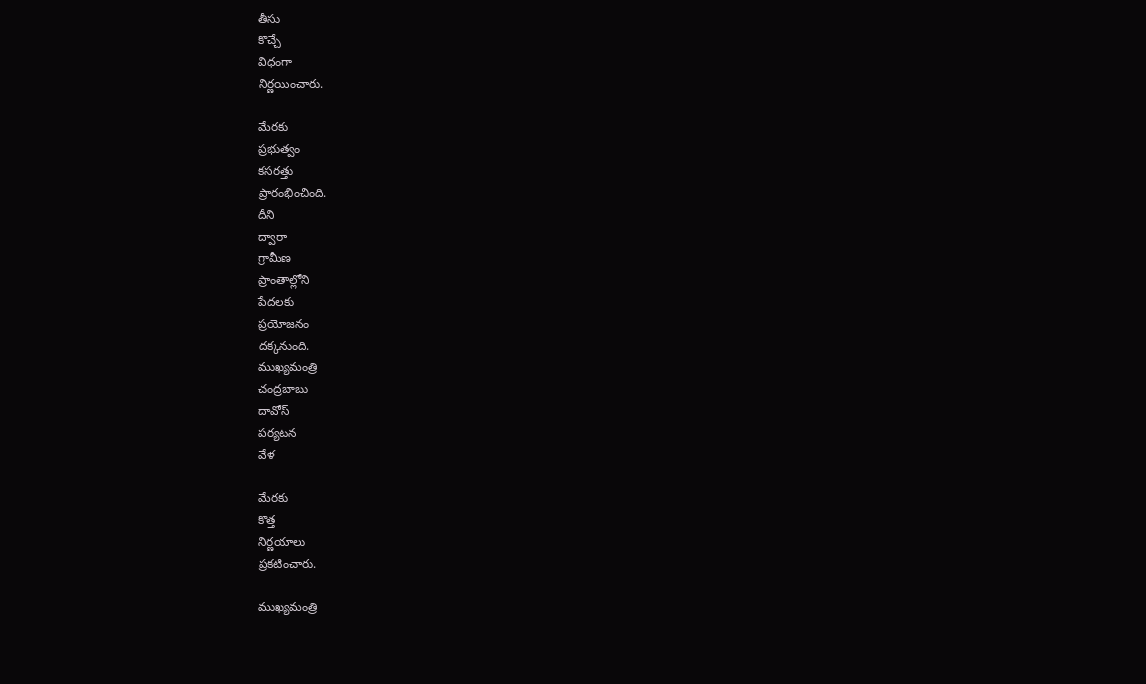తీసు
కొచ్చే
విధంగా
నిర్ణయించారు.

మేరకు
ప్రభుత్వం
కసరత్తు
ప్రారంభించింది.
దీని
ద్వారా
గ్రామీణ
ప్రాంతాల్లోని
పేదలకు
ప్రయోజనం
దక్కనుంది.
ముఖ్యమంత్రి
చంద్రబాబు
దావోస్
పర్యటన
వేళ

మేరకు
కొత్త
నిర్ణయాలు
ప్రకటించారు.

ముఖ్యమంత్రి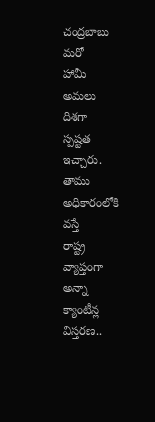చంద్రబాబు
మరో
హామీ
అమలు
దిశగా
స్పష్టత
ఇచ్చారు.
తాము
అధికారంలోకి
వస్తే
రాష్ట్ర
వ్యాప్తంగా
అన్నా
క్యాంటీన్ల
విస్తరణ..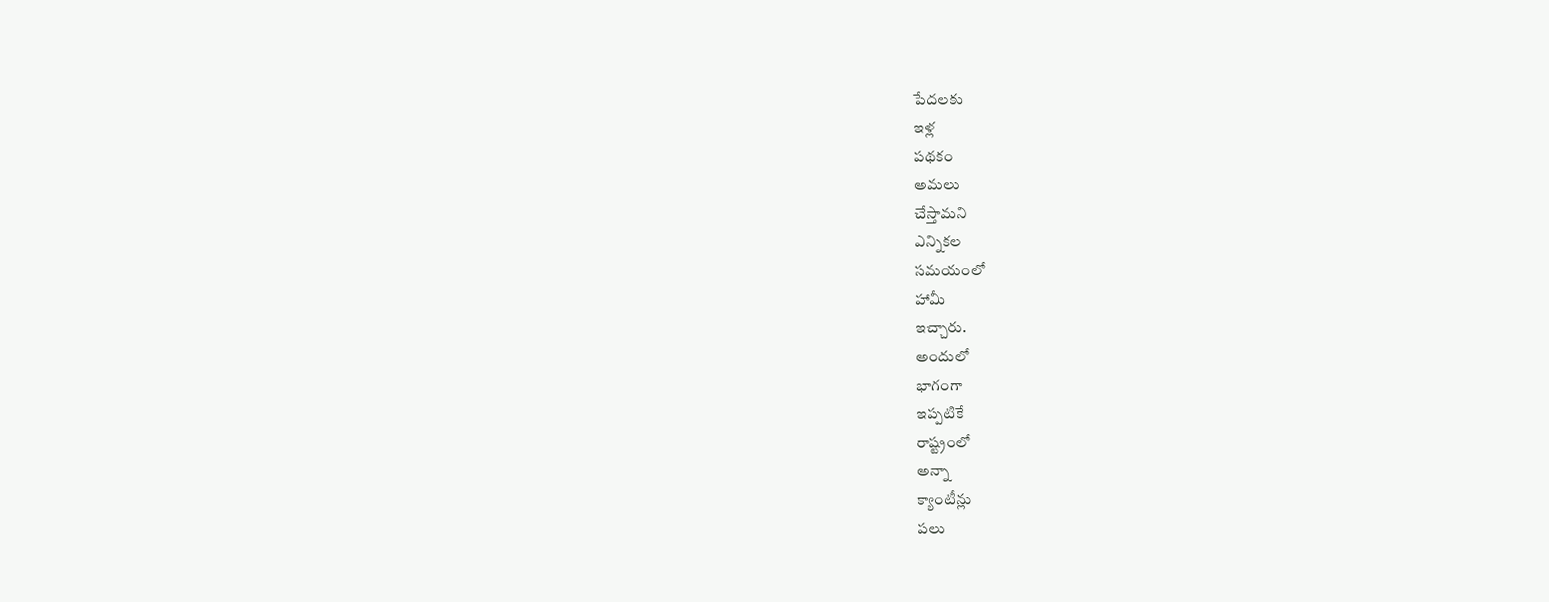పేదలకు
ఇళ్ల
పథకం
అమలు
చేస్తామని
ఎన్నికల
సమయంలో
హామీ
ఇచ్చారు.
అందులో
భాగంగా
ఇప్పటికే
రాష్ట్రంలో
అన్నా
క్యాంటీన్లు
పలు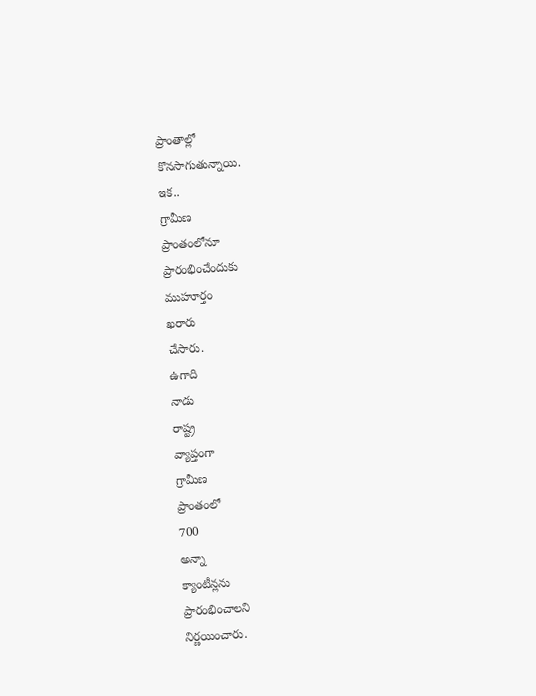ప్రాంతాల్లో
కొనసాగుతున్నాయి.
ఇక..
గ్రామీణ
ప్రాంతంలోనూ
ప్రారంభించేందుకు
ముహూర్తం
ఖరారు
చేసారు.
ఉగాది
నాడు
రాష్ట్ర
వ్యాప్తంగా
గ్రామీణ
ప్రాంతంలో
700
అన్నా
క్యాంటీన్లను
ప్రారంభించాలని
నిర్ణయించారు.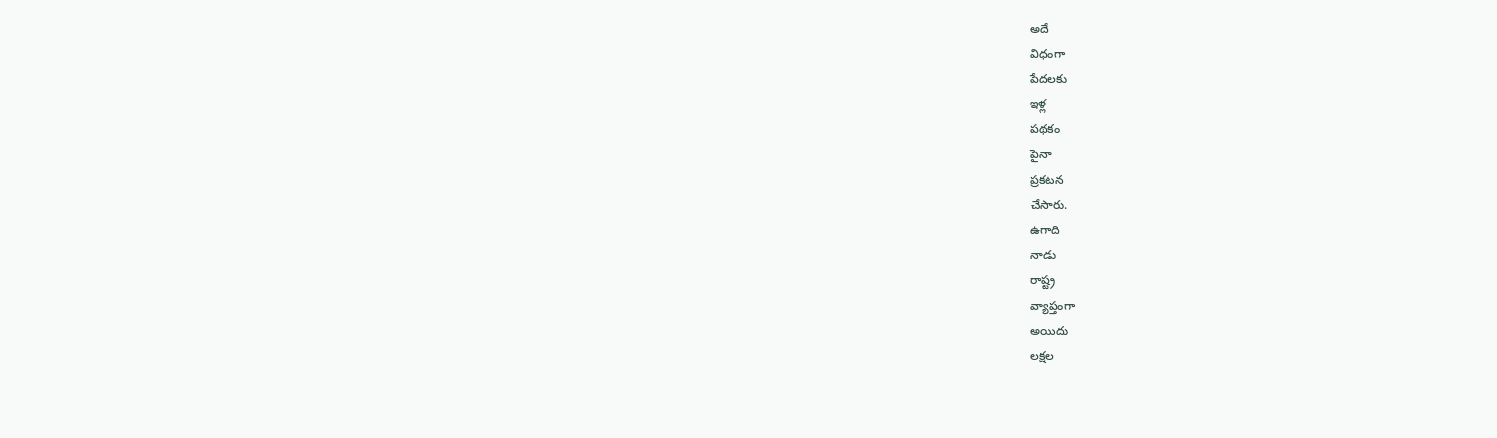అదే
విధంగా
పేదలకు
ఇళ్ల
పథకం
పైనా
ప్రకటన
చేసారు.
ఉగాది
నాడు
రాష్ట్ర
వ్యాప్తంగా
అయిదు
లక్షల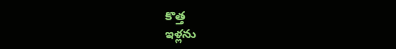కొత్త
ఇళ్లను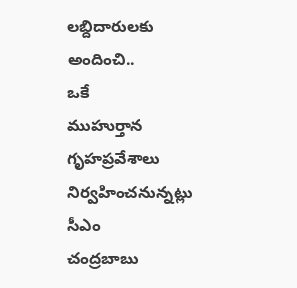లబ్దిదారులకు
అందించి..
ఒకే
ముహుర్తాన
గృహప్రవేశాలు
నిర్వహించనున్నట్లు
సీఎం
చంద్రబాబు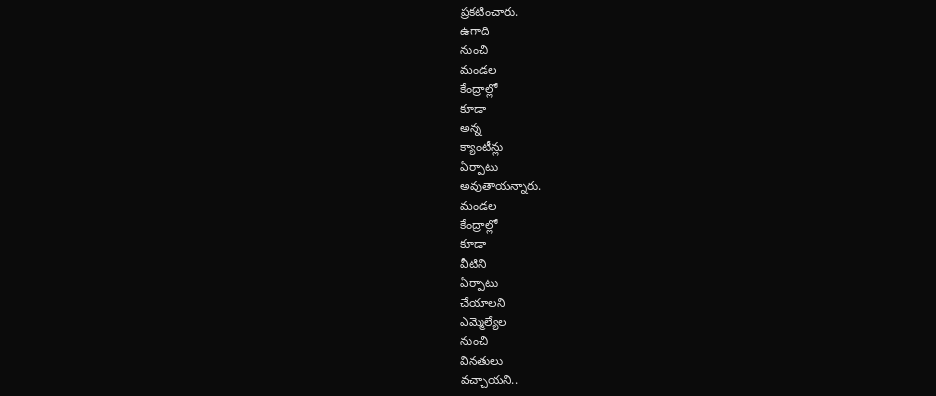ప్రకటించారు.
ఉగాది
నుంచి
మండల
కేంద్రాల్లో
కూడా
అన్న
క్యాంటీన్లు
ఏర్పాటు
అవుతాయన్నారు.
మండల
కేంద్రాల్లో
కూడా
వీటిని
ఏర్పాటు
చేయాలని
ఎమ్మెల్యేల
నుంచి
వినతులు
వచ్చాయని..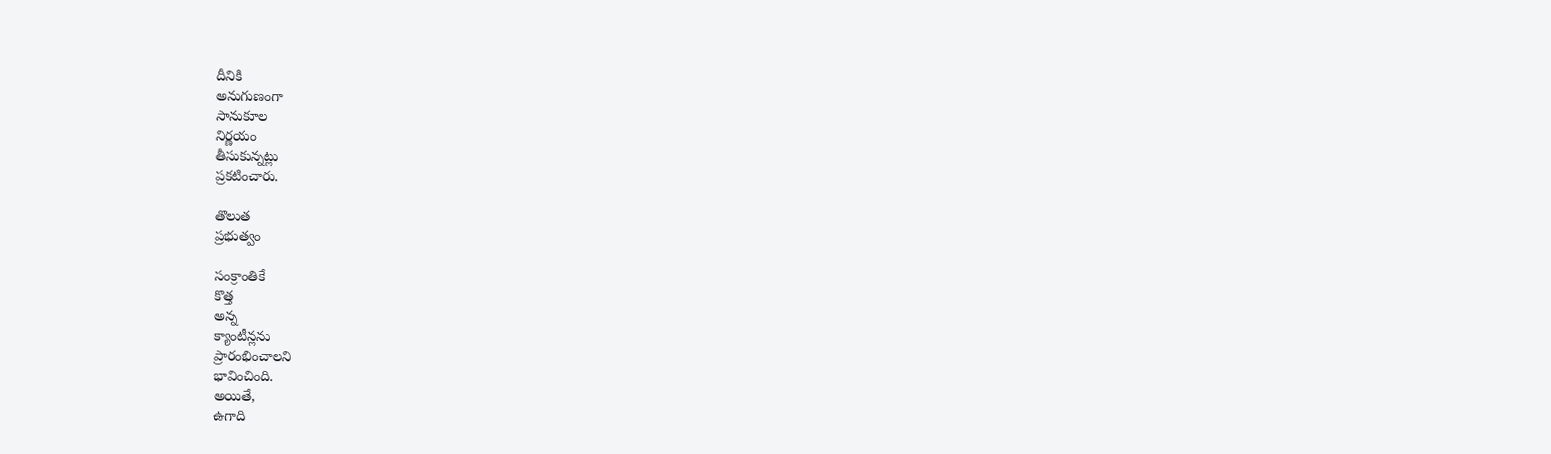దీనికి
అనుగుణంగా
సానుకూల
నిర్ణయం
తీసుకున్నట్లు
ప్రకటించారు.

తొలుత
ప్రభుత్వం

సంక్రాంతికే
కొత్త
అన్న
క్యాంటీన్లను
ప్రారంభించాలని
భావించింది.
అయితే,
ఉగాది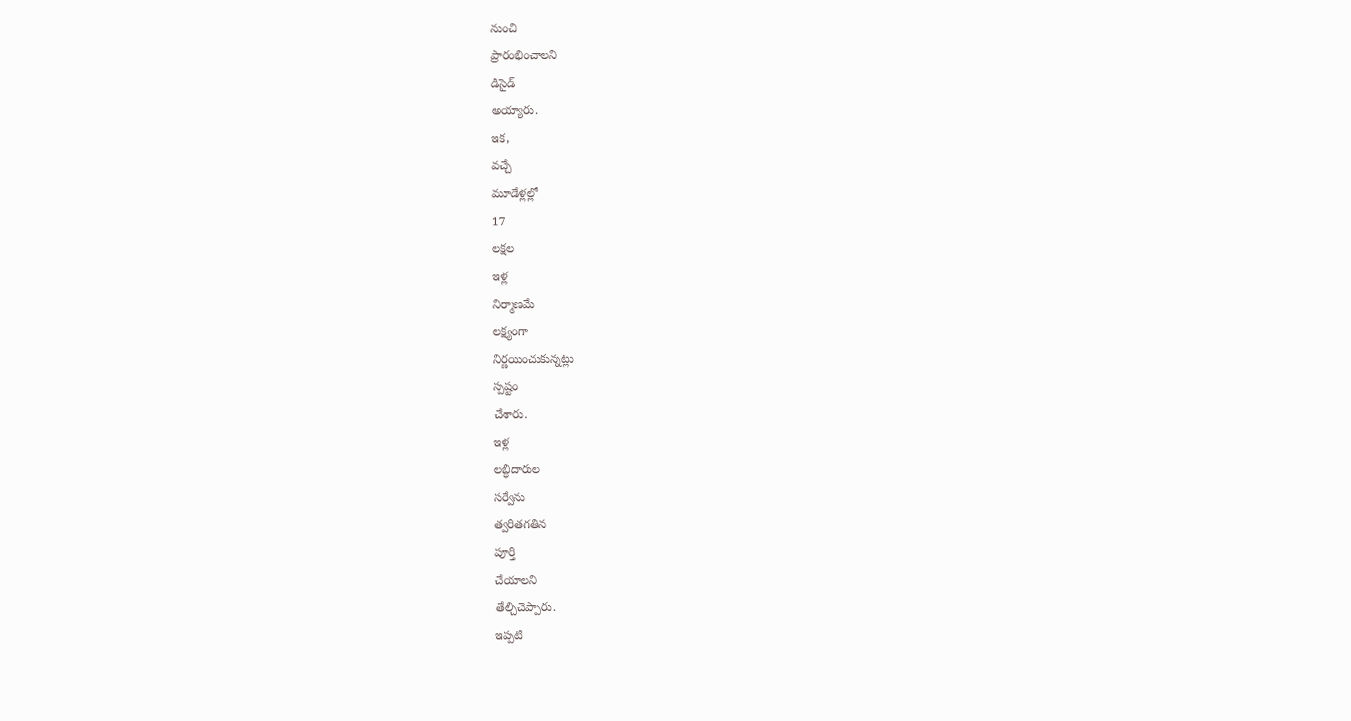నుంచి
ప్రారంభించాలని
డిసైడ్
అయ్యారు.
ఇక,
వచ్చే
మూడేళ్లల్లో
17
లక్షల
ఇళ్ల
నిర్మాణమే
లక్ష్యంగా
నిర్ణయించుకున్నట్లు
స్పష్టం
చేశారు.
ఇళ్ల
లబ్ధిదారుల
సర్వేను
త్వరితగతిన
పూర్తి
చేయాలని
తేల్చిచెప్పారు.
ఇప్పటి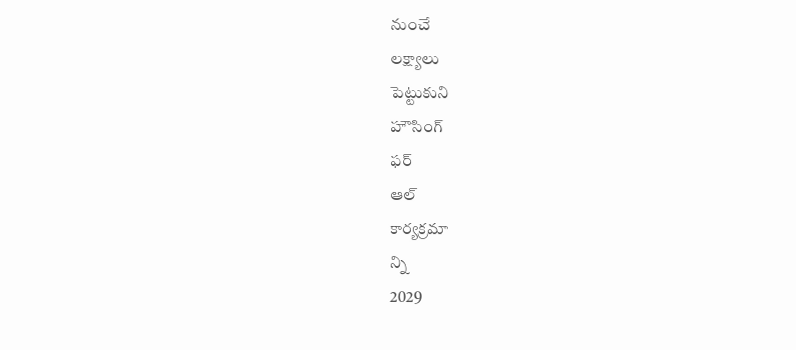నుంచే
లక్ష్యాలు
పెట్టుకుని
హౌసింగ్
ఫర్
ఆల్
కార్యక్రమా
న్ని
2029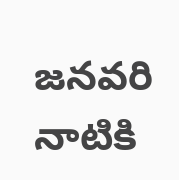జనవరి
నాటికి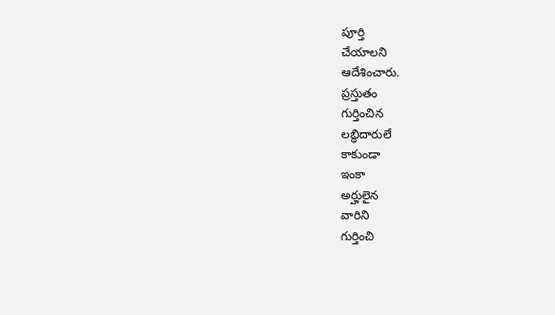పూర్తి
చేయాలని
ఆదేశించారు.
ప్రస్తుతం
గుర్తించిన
లబ్ధిదారులే
కాకుండా
ఇంకా
అర్హులైన
వారిని
గుర్తించి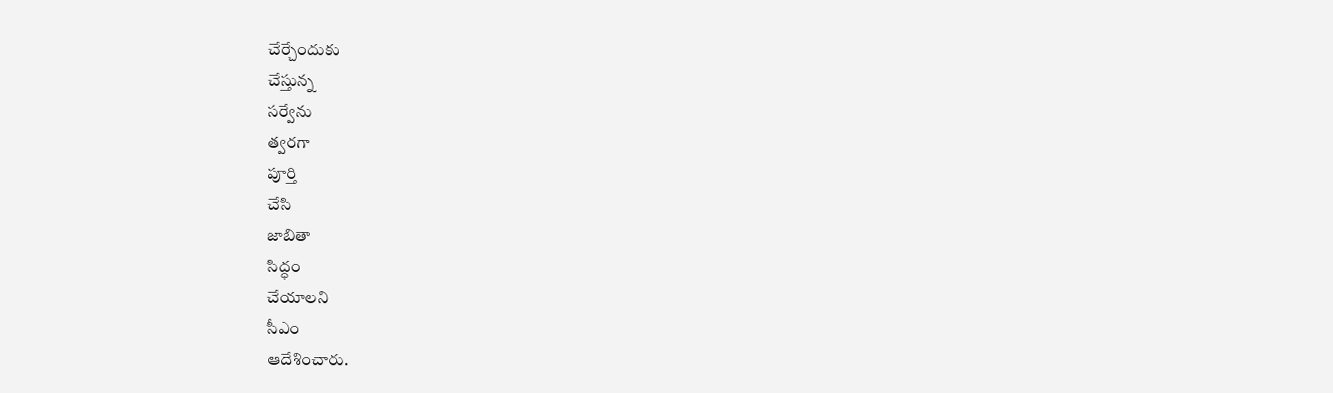చేర్చేందుకు
చేస్తున్న
సర్వేను
త్వరగా
పూర్తి
చేసి
జాబితా
సిద్ధం
చేయాలని
సీఎం
ఆదేశించారు.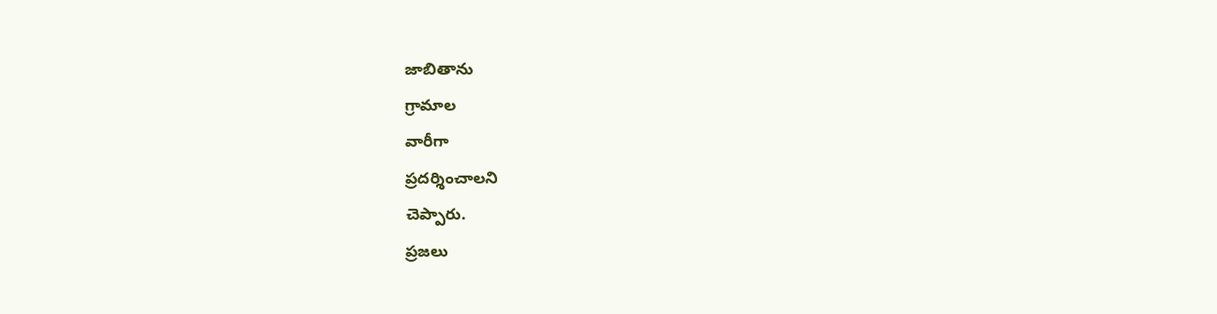జాబితాను
గ్రామాల
వారీగా
ప్రదర్శించాలని
చెప్పారు.
ప్రజలు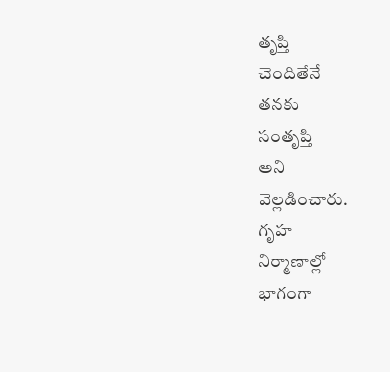తృప్తి
చెందితేనే
తనకు
సంతృప్తి
అని
వెల్లడించారు.
గృహ
నిర్మాణాల్లో
భాగంగా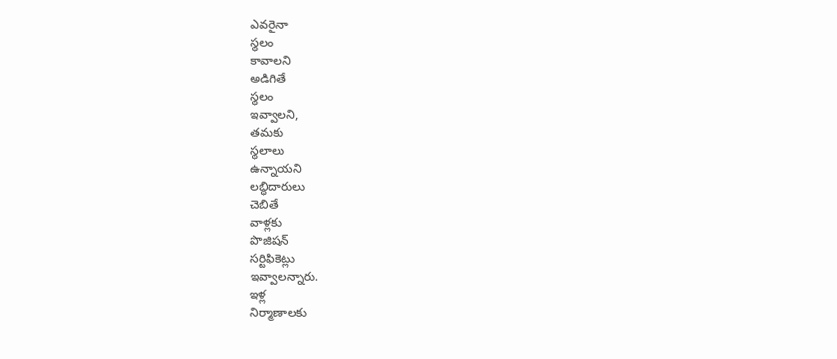ఎవరైనా
స్థలం
కావాలని
అడిగితే
స్థలం
ఇవ్వాలని,
తమకు
స్థలాలు
ఉన్నాయని
లబ్ధిదారులు
చెబితే
వాళ్లకు
పొజిషన్
సర్టిఫికెట్లు
ఇవ్వాలన్నారు.
ఇళ్ల
నిర్మాణాలకు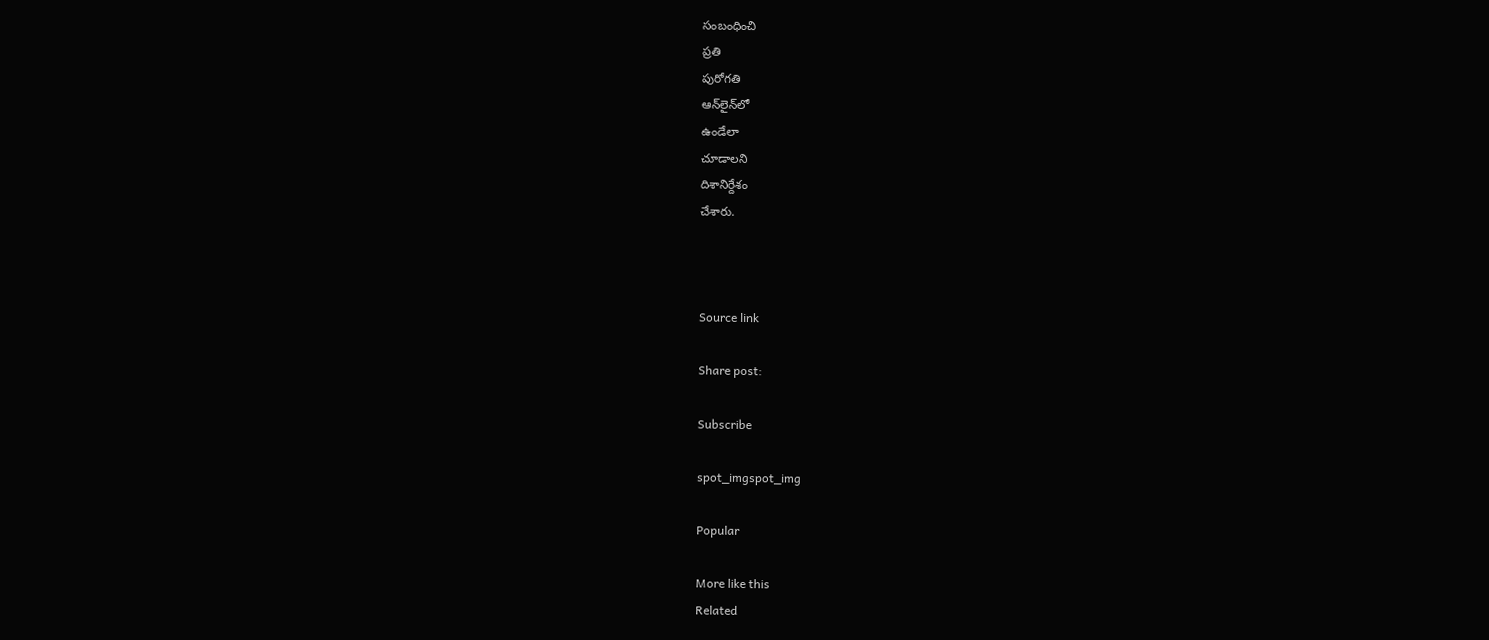సంబంధించి
ప్రతి
పురోగతి
ఆన్‌లైన్‌లో
ఉండేలా
చూడాలని
దిశానిర్దేశం
చేశారు.



Source link

Share post:

Subscribe

spot_imgspot_img

Popular

More like this
Related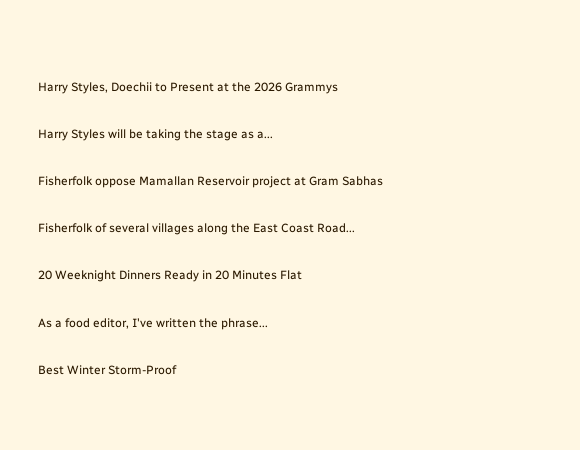Harry Styles, Doechii to Present at the 2026 Grammys

Harry Styles will be taking the stage as a...

Fisherfolk oppose Mamallan Reservoir project at Gram Sabhas

Fisherfolk of several villages along the East Coast Road...

20 Weeknight Dinners Ready in 20 Minutes Flat

As a food editor, I've written the phrase...

Best Winter Storm-Proof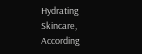Hydrating Skincare, According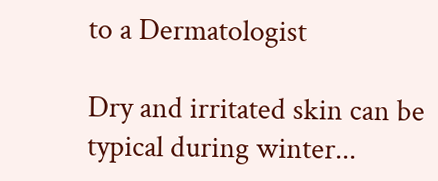to a Dermatologist

Dry and irritated skin can be typical during winter...